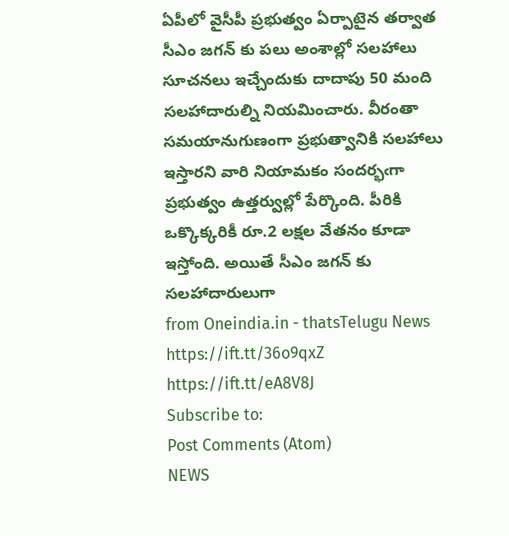ఏపీలో వైసీపీ ప్రభుత్వం ఏర్పాటైన తర్వాత సీఎం జగన్ కు పలు అంశాల్లో సలహాలు సూచనలు ఇచ్చేందుకు దాదాపు 50 మంది సలహాదారుల్ని నియమించారు. వీరంతా సమయానుగుణంగా ప్రభుత్వానికి సలహాలు ఇస్తారని వారి నియామకం సందర్భఁగా ప్రభుత్వం ఉత్తర్వుల్లో పేర్కొంది. పీరికి ఒక్కొక్కరికీ రూ.2 లక్షల వేతనం కూడా ఇస్తోంది. అయితే సీఎం జగన్ కు సలహాదారులుగా
from Oneindia.in - thatsTelugu News https://ift.tt/36o9qxZ
https://ift.tt/eA8V8J
Subscribe to:
Post Comments (Atom)
NEWS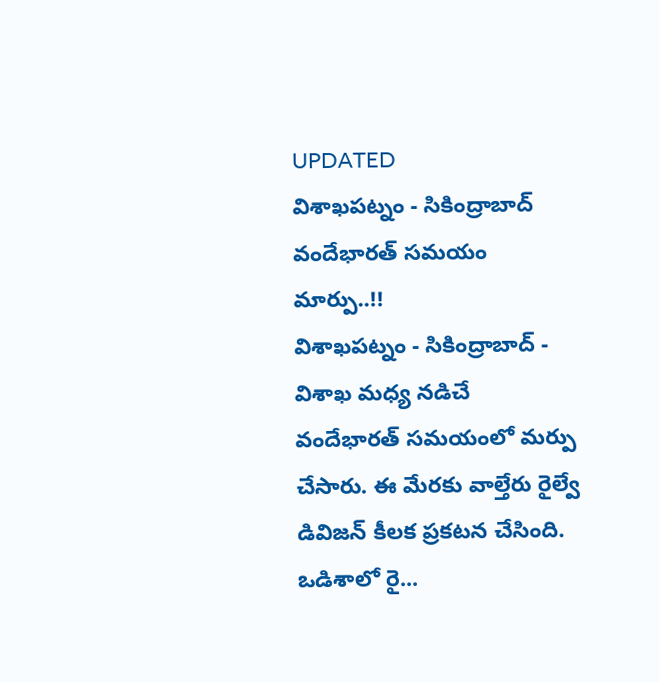UPDATED
విశాఖపట్నం - సికింద్రాబాద్ వందేభారత్ సమయం మార్పు..!!
విశాఖపట్నం - సికింద్రాబాద్ - విశాఖ మధ్య నడిచే వందేభారత్ సమయంలో మర్పు చేసారు. ఈ మేరకు వాల్తేరు రైల్వే డివిజన్ కీలక ప్రకటన చేసింది. ఒడిశాలో రై...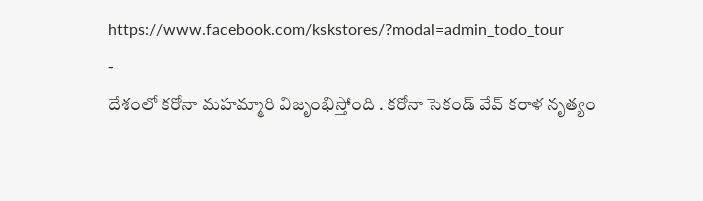https://www.facebook.com/kskstores/?modal=admin_todo_tour
-
దేశంలో కరోనా మహమ్మారి విజృంభిస్తోంది . కరోనా సెకండ్ వేవ్ కరాళ నృత్యం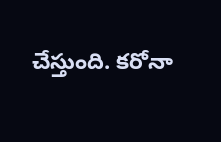చేస్తుంది. కరోనా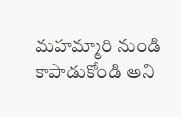మహమ్మారి నుండి కాపాడుకోండి అని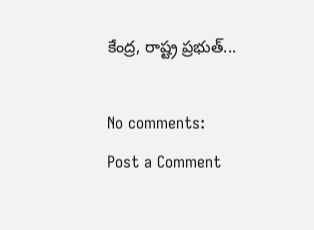కేంద్ర, రాష్ట్ర ప్రభుత్...

No comments:
Post a Comment